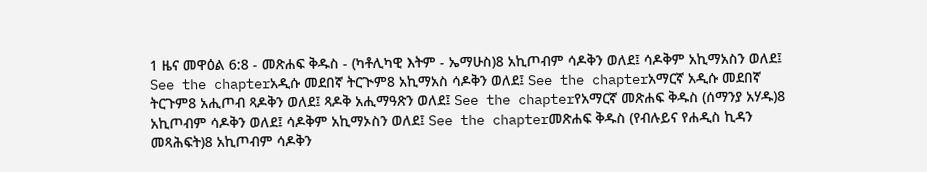1 ዜና መዋዕል 6:8 - መጽሐፍ ቅዱስ - (ካቶሊካዊ እትም - ኤማሁስ)8 አኪጦብም ሳዶቅን ወለደ፤ ሳዶቅም አኪማአስን ወለደ፤ See the chapterአዲሱ መደበኛ ትርጒም8 አኪማአስ ሳዶቅን ወለደ፤ See the chapterአማርኛ አዲሱ መደበኛ ትርጉም8 አሒጦብ ጻዶቅን ወለደ፤ ጻዶቅ አሒማዓጽን ወለደ፤ See the chapterየአማርኛ መጽሐፍ ቅዱስ (ሰማንያ አሃዱ)8 አኪጦብም ሳዶቅን ወለደ፤ ሳዶቅም አኪማኦስን ወለደ፤ See the chapterመጽሐፍ ቅዱስ (የብሉይና የሐዲስ ኪዳን መጻሕፍት)8 አኪጦብም ሳዶቅን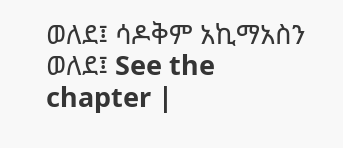ወለደ፤ ሳዶቅም አኪማአስን ወለደ፤ See the chapter |